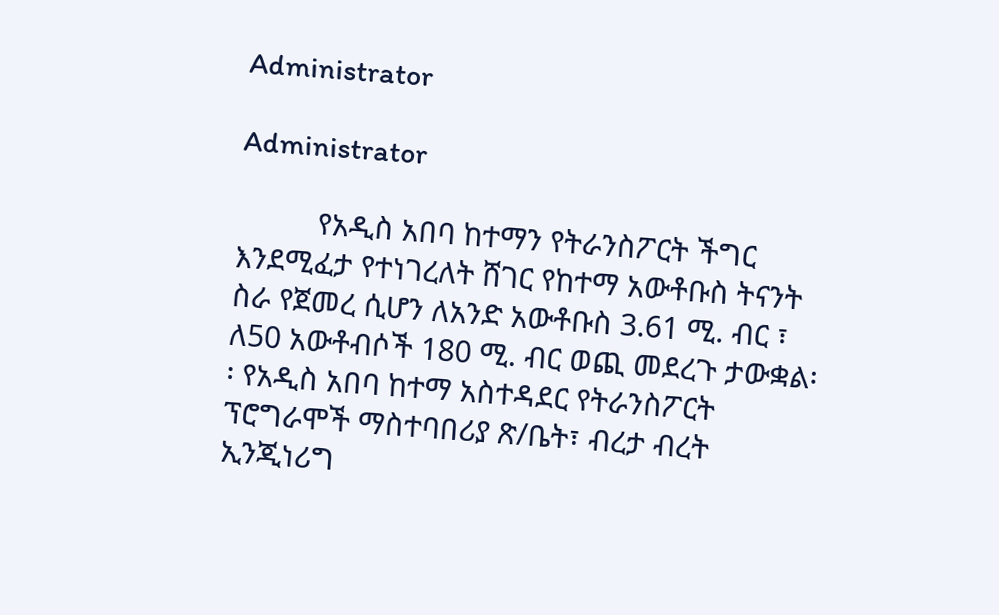Administrator

Administrator

          የአዲስ አበባ ከተማን የትራንስፖርት ችግር እንደሚፈታ የተነገረለት ሸገር የከተማ አውቶቡስ ትናንት ስራ የጀመረ ሲሆን ለአንድ አውቶቡስ 3.61 ሚ. ብር ፣ ለ50 አውቶብሶች 180 ሚ. ብር ወጪ መደረጉ ታውቋል፡፡ የአዲስ አበባ ከተማ አስተዳደር የትራንስፖርት ፕሮግራሞች ማስተባበሪያ ጽ/ቤት፣ ብረታ ብረት ኢንጂነሪግ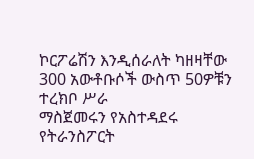ኮርፖሬሽን እንዲሰራለት ካዘዛቸው 300 አውቶቡሶች ውስጥ 50ዎቹን ተረክቦ ሥራ
ማስጀመሩን የአስተዳደሩ የትራንስፖርት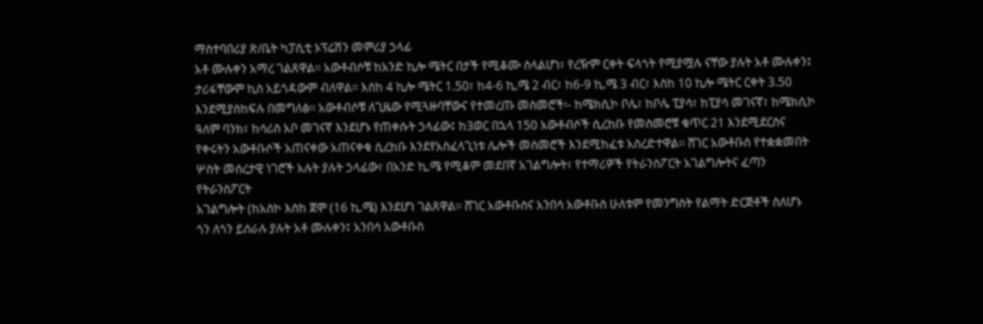ማስተባበሪያ ጽ/ቤት ካፓሲቲ ኦፕሬሽን መምሪያ ኃላፊ
አቶ ሙሉቀን አማረ ገልጸዋል፡፡ አውቶብሶቹ ከአንድ ኪሎ ሜትር በታች የሚቆሙ ስላልሆነ፣ የረዥም ርቀት ፍላጎት የሚያሟሉ ናቸው ያሉት አቶ ሙሉቀን፤ ታሪፋቸውም ኪስ አይጎዳውም ብለዋል፡፡ እስከ 4 ኪሎ ሜትር 1.50፣ ከ4-6 ኪ.ሜ 2 ብር፣ ከ6-9 ኪ.ሜ 3 ብር፣ እስከ 10 ኪሎ ሜትር ርቀት 3.50 እንደሚያስከፍሉ በመግለፅ፡፡ አውቶብሶቹ ለጊዜው የሚጓዙባቸውና የተመረጡ መስመሮች፡- ከሜክሲኮ ቦሌ፣ ከቦሌ ፒያሳ፣ ከፒያሳ መገናኛ፣ ከሜክሲኮ ዓለም ባንክ፣ ከሳሪስ አቦ መገናኛ እንደሆኑ የጠቀሱት ኃላፊው፤ ከ3ወር በኋላ 150 አውቶብሶች ሲረከቡ የመስመሮቹ ቁጥር 21 እንደሚደርስና የቀሩትን አውቶቡሶች አጠናቀው አጠናቀቁ ሲረከቡ እንደየአስፈላጊነቱ ሌሎች መስመሮች እንደሚከፈቱ አስረድተዋል፡፡ ሸገር አውቶቡስ የተቋቋመበት ሦስት መሰረታዊ ነገሮች አሉት ያሉት ኃላፊው፣ በአንድ ኪ.ሜ የሚቆም መደበኛ አገልግሎት፣ የተማሪዎች የትራንስፖርት አገልግሎትና ፈጣን የትራንስፖርት
አገልግሎት (ከአስኮ እስከ ጀሞ (16 ኪ.ሜ) እንደሆነ ገልጸዋል፡፡ ሸገር አውቶቡስና አንበሳ አውቶቡስ ሁለቱም የመንግስት የልማት ድርጅቶች ስለሆኑ ጎን ለጎን ይሰራሉ ያሉት አቶ ሙሉቀን፤ አንበሳ አውቶቡስ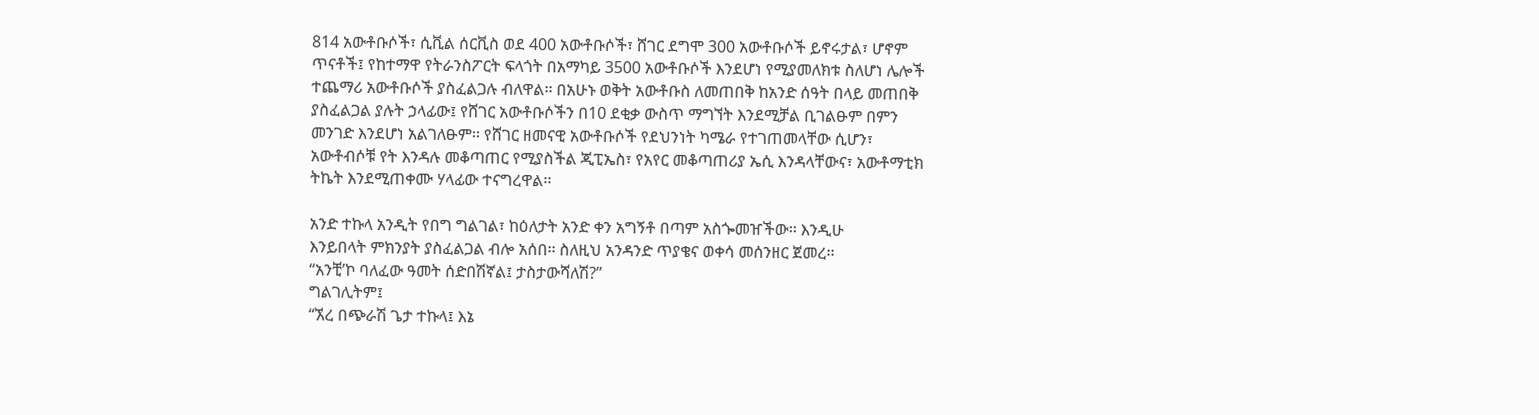814 አውቶቡሶች፣ ሲቪል ሰርቪስ ወደ 400 አውቶቡሶች፣ ሸገር ደግሞ 300 አውቶቡሶች ይኖሩታል፣ ሆኖም ጥናቶች፤ የከተማዋ የትራንስፖርት ፍላጎት በአማካይ 3500 አውቶቡሶች እንደሆነ የሚያመለክቱ ስለሆነ ሌሎች ተጨማሪ አውቶቡሶች ያስፈልጋሉ ብለዋል፡፡ በአሁኑ ወቅት አውቶቡስ ለመጠበቅ ከአንድ ሰዓት በላይ መጠበቅ ያስፈልጋል ያሉት ኃላፊው፤ የሸገር አውቶቡሶችን በ10 ደቂቃ ውስጥ ማግኘት እንደሚቻል ቢገልፁም በምን መንገድ እንደሆነ አልገለፁም፡፡ የሸገር ዘመናዊ አውቶቡሶች የደህንነት ካሜራ የተገጠመላቸው ሲሆን፣ አውቶብሶቹ የት እንዳሉ መቆጣጠር የሚያስችል ጂፒኤስ፣ የአየር መቆጣጠሪያ ኤሲ እንዳላቸውና፣ አውቶማቲክ ትኬት እንደሚጠቀሙ ሃላፊው ተናግረዋል፡፡

አንድ ተኩላ አንዲት የበግ ግልገል፣ ከዕለታት አንድ ቀን አግኝቶ በጣም አስጐመዠችው፡፡ እንዲሁ
እንይበላት ምክንያት ያስፈልጋል ብሎ አሰበ፡፡ ስለዚህ አንዳንድ ጥያቄና ወቀሳ መሰንዘር ጀመረ፡፡
“አንቺ’ኮ ባለፈው ዓመት ሰድበሽኛል፤ ታስታውሻለሽ?”
ግልገሊትም፤
“ኧረ በጭራሽ ጌታ ተኩላ፤ እኔ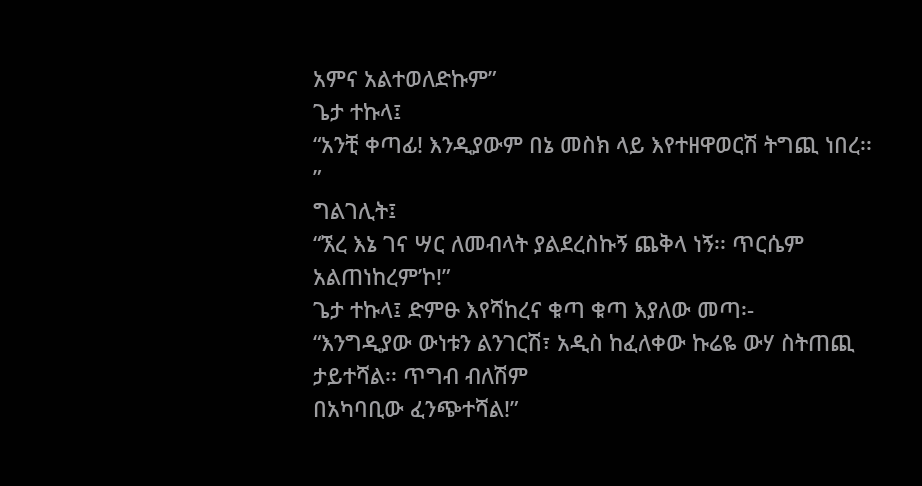አምና አልተወለድኩም”
ጌታ ተኩላ፤
“አንቺ ቀጣፊ! እንዲያውም በኔ መስክ ላይ እየተዘዋወርሽ ትግጪ ነበረ፡፡”
ግልገሊት፤
“ኧረ እኔ ገና ሣር ለመብላት ያልደረስኩኝ ጨቅላ ነኝ፡፡ ጥርሴም አልጠነከረም’ኮ!”
ጌታ ተኩላ፤ ድምፁ እየሻከረና ቁጣ ቁጣ እያለው መጣ፡-
“እንግዲያው ውነቱን ልንገርሽ፣ አዲስ ከፈለቀው ኩሬዬ ውሃ ስትጠጪ ታይተሻል፡፡ ጥግብ ብለሽም
በአካባቢው ፈንጭተሻል!”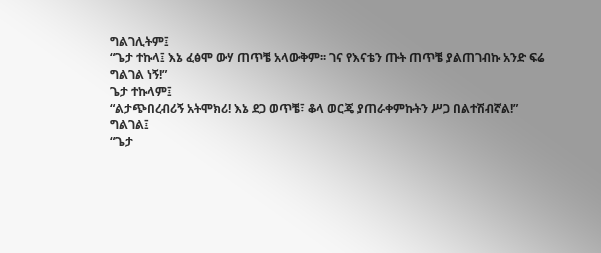ግልገሊትም፤
“ጌታ ተኩላ፤ እኔ ፈፅሞ ውሃ ጠጥቼ አላውቅም፡፡ ገና የእናቴን ጡት ጠጥቼ ያልጠገብኩ አንድ ፍሬ
ግልገል ነኝ!”
ጌታ ተኩላም፤
“ልታጭበረብሪኝ አትሞክሪ! እኔ ደጋ ወጥቼ፣ ቆላ ወርጄ ያጠራቀምኩትን ሥጋ በልተሽብኛል!”
ግልገል፤
“ጌታ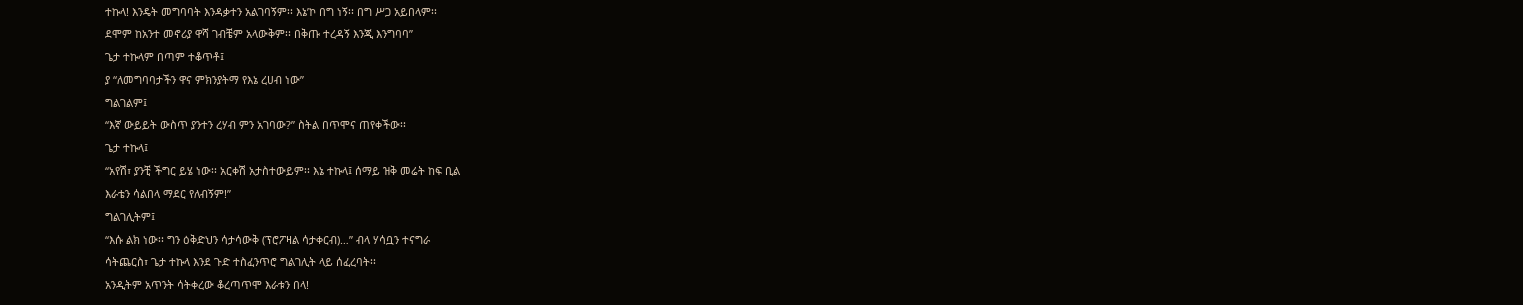ተኩላ! እንዴት መግባባት እንዳቃተን አልገባኝም፡፡ እኔ’ኮ በግ ነኝ፡፡ በግ ሥጋ አይበላም፡፡
ደሞም ከአንተ መኖሪያ ዋሻ ገብቼም አላውቅም፡፡ በቅጡ ተረዳኝ እንጂ እንግባባ”
ጌታ ተኩላም በጣም ተቆጥቶ፤
ያ “ለመግባባታችን ዋና ምክንያትማ የእኔ ረሀብ ነው”
ግልገልም፤
“እኛ ውይይት ውስጥ ያንተን ረሃብ ምን አገባው?” ስትል በጥሞና ጠየቀችው፡፡
ጌታ ተኩላ፤
“አየሽ፣ ያንቺ ችግር ይሄ ነው፡፡ አርቀሽ አታስተውይም፡፡ እኔ ተኩላ፤ ሰማይ ዝቅ መሬት ከፍ ቢል
እራቴን ሳልበላ ማደር የለብኝም!”
ግልገሊትም፤
“እሱ ልክ ነው፡፡ ግን ዕቅድህን ሳታሳውቅ (ፕሮፖዛል ሳታቀርብ)…” ብላ ሃሳቧን ተናግራ
ሳትጨርስ፣ ጌታ ተኩላ እንደ ጉድ ተስፈንጥሮ ግልገሊት ላይ ሰፈረባት፡፡
አንዲትም አጥንት ሳትቀረው ቆረጣጥሞ እራቱን በላ!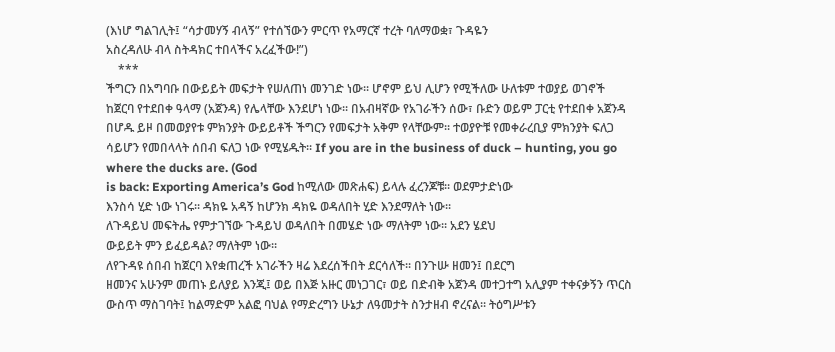(እነሆ ግልገሊት፤ “ሳታመሃኝ ብላኝ” የተሰኘውን ምርጥ የአማርኛ ተረት ባለማወቋ፣ ጉዳዬን
አስረዳለሁ ብላ ስትዳክር ተበላችና አረፈችው!”)
    ***
ችግርን በአግባቡ በውይይት መፍታት የሠለጠነ መንገድ ነው፡፡ ሆኖም ይህ ሊሆን የሚችለው ሁለቱም ተወያይ ወገኖች ከጀርባ የተደበቀ ዓላማ (አጀንዳ) የሌላቸው እንደሆነ ነው፡፡ በአብዛኛው የአገራችን ሰው፣ ቡድን ወይም ፓርቲ የተደበቀ አጀንዳ በሆዱ ይዞ በመወያየቱ ምክንያት ውይይቶች ችግርን የመፍታት አቅም የላቸውም፡፡ ተወያዮቹ የመቀራረቢያ ምክንያት ፍለጋ ሳይሆን የመበላላት ሰበብ ፍለጋ ነው የሚሄዱት፡፡ If you are in the business of duck – hunting, you go where the ducks are. (God
is back: Exporting America’s God ከሚለው መጽሐፍ) ይላሉ ፈረንጆቹ፡፡ ወደምታድነው
እንስሳ ሂድ ነው ነገሩ፡፡ ዳክዬ አዳኝ ከሆንክ ዳክዬ ወዳለበት ሂድ እንደማለት ነው፡፡
ለጉዳይህ መፍትሔ የምታገኘው ጉዳይህ ወዳለበት በመሄድ ነው ማለትም ነው፡፡ አደን ሄደህ
ውይይት ምን ይፈይዳል? ማለትም ነው፡፡
ለየጉዳዩ ሰበብ ከጀርባ እየቋጠረች አገራችን ዛሬ እደረሰችበት ደርሳለች፡፡ በንጉሡ ዘመን፤ በደርግ
ዘመንና አሁንም መጠኑ ይለያይ እንጂ፤ ወይ በእጅ አዙር መነጋገር፣ ወይ በድብቅ አጀንዳ መተጋተግ አሊያም ተቀናቃኝን ጥርስ ውስጥ ማስገባት፤ ከልማድም አልፎ ባህል የማድረግን ሁኔታ ለዓመታት ስንታዘብ ኖረናል፡፡ ትዕግሥቱን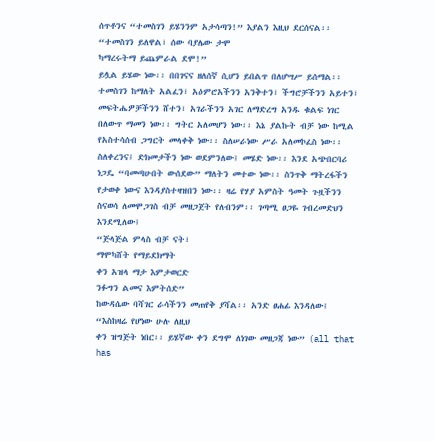ሰጥቶንና “ተመስገን ይሄንንም አታሳጣን!” እያልን እዚህ ደርሰናል፡፡
“ተመስገን ይለዋል፣ ሰው ባያሌው ታሞ
ካማረሩትማ ይጨምራል ደሞ!”
ይሏል ይሄው ነው፡፡ በበገናና ዘለሰኛ ሲሆን ይበልጥ በለሆሣሥ ይሰማል፡፡ ተመስገን ከማለት አልፈን፣ አዕምሮአችንን አንቅተን፣ ችግሮቻችንን አይተን፣ መፍትሔዎቻችንን ሸተን፣ አገራችንን አገር ለማድረግ አንዱ ቁልፍ ነገር በለውጥ ማመን ነው፡፡ ግትር አለመሆን ነው፡፡ እኔ ያልኩት ብቻ ነው ከሚል የአስተሳሰብ ጋግርት መላቀቅ ነው፡፡ ስለሠራነው ሥራ አለመኮፈስ ነው፡፡ ስለቀረንና፤ ድክመታችን ነው ወደምንለው፤ መሄድ ነው፡፡ እንደ አጭበርባሪ ነጋዴ “ባመጣሁበት ውሰደው” ማለትን መተው ነው፡፡ ስንጥቅ ማትረፋችን የታወቀ ነውና እንዳያስተዛዝበን ነው፡፡ ዛሬ የሃያ አምስት ዓመት ጉዟችንን ስናወሳ ለመሞጋገስ ብቻ መዘጋጀት የለብንም፡፡ ገጣሚ ፀጋዬ ገብረመድህን እንደሚለው፤
“ጅላጅል ምላስ ብቻ ናት፣
ማሞካሸት የማይደክማት
ቀን አዝላ ማታ እምታወርድ
ንፉግን ልመና እምትሰድ”
ከውዳሴው ባሻገር ራሳችንን መጠየቅ ያሻል፡፡ አንድ ፀሐፊ እንዳለው፤ “እስከዛሬ የሆነው ሁሉ ለዚህ
ቀን ዝግጅት ነበር፡፡ ይሄኛው ቀን ደግሞ ለነገው መዘጋጃ ነው” (all that has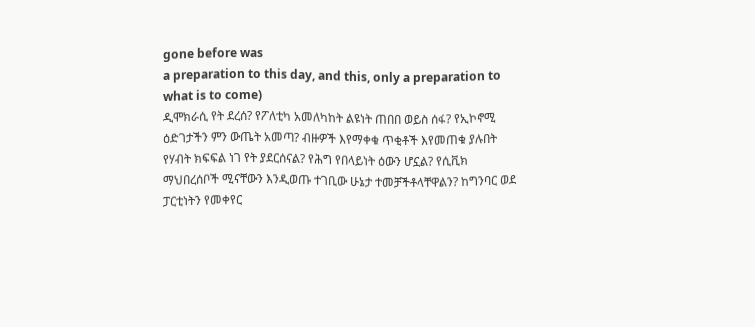gone before was
a preparation to this day, and this, only a preparation to what is to come)
ዲሞክራሲ የት ደረሰ? የፖለቲካ አመለካከት ልዩነት ጠበበ ወይስ ሰፋ? የኢኮኖሚ ዕድገታችን ምን ውጤት አመጣ? ብዙዎች እየማቀቁ ጥቂቶች እየመጠቁ ያሉበት የሃብት ክፍፍል ነገ የት ያደርሰናል? የሕግ የበላይነት ዕውን ሆኗል? የሲቪክ ማህበረሰቦች ሚናቸውን እንዲወጡ ተገቢው ሁኔታ ተመቻችቶላቸዋልን? ከግንባር ወደ ፓርቲነትን የመቀየር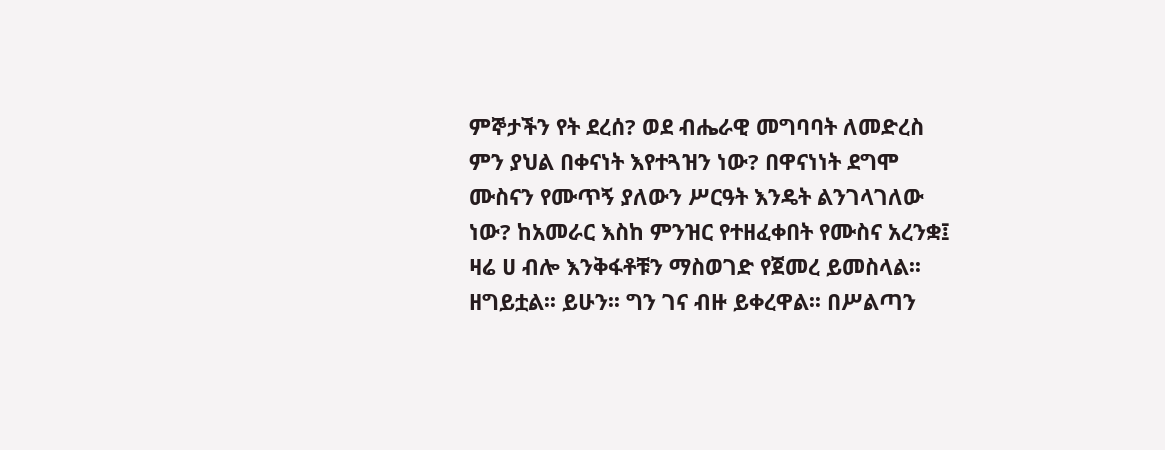ምኞታችን የት ደረሰ? ወደ ብሔራዊ መግባባት ለመድረስ ምን ያህል በቀናነት እየተጓዝን ነው? በዋናነነት ደግሞ ሙስናን የሙጥኝ ያለውን ሥርዓት እንዴት ልንገላገለው ነው? ከአመራር እስከ ምንዝር የተዘፈቀበት የሙስና አረንቋ፤ ዛሬ ሀ ብሎ እንቅፋቶቹን ማስወገድ የጀመረ ይመስላል፡፡ ዘግይቷል፡፡ ይሁን፡፡ ግን ገና ብዙ ይቀረዋል፡፡ በሥልጣን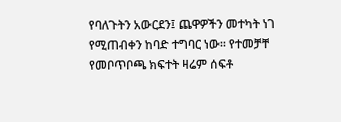የባለጉትን አውርደን፤ ጨዋዎችን መተካት ነገ የሚጠብቀን ከባድ ተግባር ነው፡፡ የተመቻቸ የመቦጥቦጫ ክፍተት ዛሬም ሰፍቶ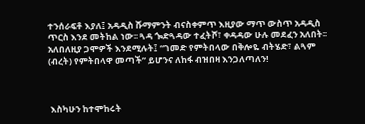ተንሰራፍቶ እያለ፤ አዳዲስ ሹማምንት ብናስቀምጥ እዚያው ማጥ ውስጥ አዳዲስ ጥርስ እንደ መትከል ነው፡፡ ጓዳ ጐድጓዳው ተፈትሾ፣ ቀዳዳው ሁሉ መደፈን አለበት፡፡ አለበለዚያ ጋሞዎች እንደሚሉት፤ “ገመድ የምትበላው በቅሎዬ ብትሄድ፣ ልጓም (ብረት) የምትበላዋ መጣች” ይሆንና ለከፋ ብዝበዛ እንጋለጣለን!



 እስካሁን ከተሞከሩት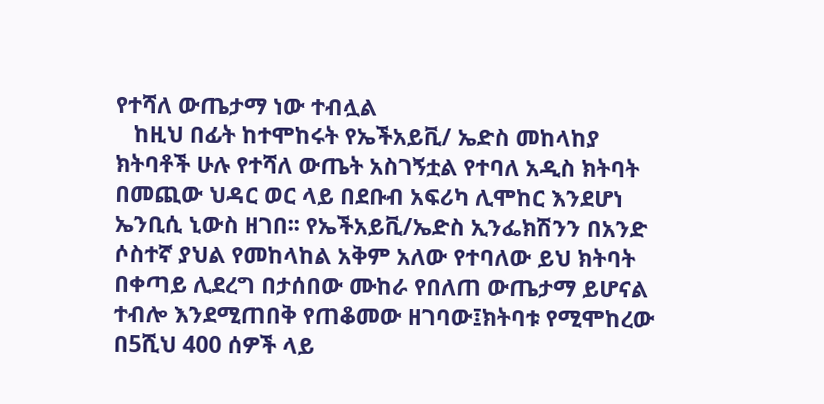የተሻለ ውጤታማ ነው ተብሏል
   ከዚህ በፊት ከተሞከሩት የኤችአይቪ/ ኤድስ መከላከያ ክትባቶች ሁሉ የተሻለ ውጤት አስገኝቷል የተባለ አዲስ ክትባት በመጪው ህዳር ወር ላይ በደቡብ አፍሪካ ሊሞከር እንደሆነ ኤንቢሲ ኒውስ ዘገበ፡፡ የኤችአይቪ/ኤድስ ኢንፌክሽንን በአንድ ሶስተኛ ያህል የመከላከል አቅም አለው የተባለው ይህ ክትባት በቀጣይ ሊደረግ በታሰበው ሙከራ የበለጠ ውጤታማ ይሆናል ተብሎ እንደሚጠበቅ የጠቆመው ዘገባው፤ክትባቱ የሚሞከረው በ5ሺህ 400 ሰዎች ላይ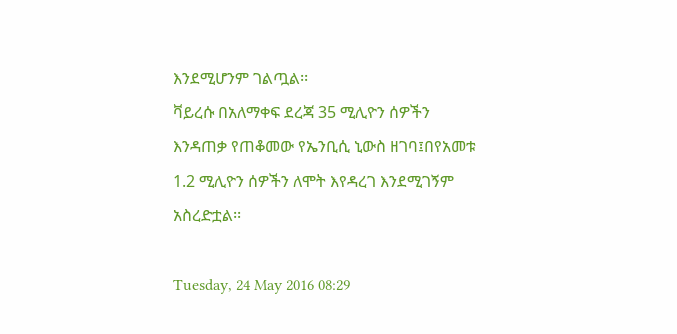እንደሚሆንም ገልጧል፡፡
ቫይረሱ በአለማቀፍ ደረጃ 35 ሚሊዮን ሰዎችን እንዳጠቃ የጠቆመው የኤንቢሲ ኒውስ ዘገባ፤በየአመቱ 1.2 ሚሊዮን ሰዎችን ለሞት እየዳረገ እንደሚገኝም አስረድቷል፡፡

Tuesday, 24 May 2016 08:29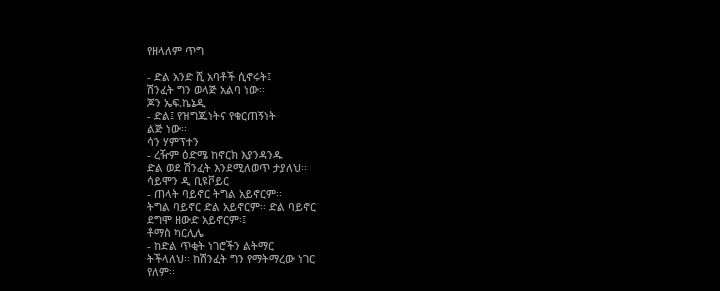የዘላለም ጥግ

- ድል አንድ ሺ አባቶች ሲኖሩት፤
ሽንፈት ግን ወላጅ አልባ ነው፡፡
ጆን ኤፍ.ኬኔዲ
- ድል፤ የዝግጁነትና የቁርጠኝነት
ልጅ ነው፡፡
ሳን ሃምፕተን
- ረዥም ዕድሜ ከኖርክ እያንዳንዱ
ድል ወደ ሽንፈት እንደሚለወጥ ታያለህ፡፡
ሳይሞን ዲ ቢዩቮይር
- ጠላት ባይኖር ትግል አይኖርም፡፡
ትግል ባይኖር ድል አይኖርም፡፡ ድል ባይኖር
ደግሞ ዘውድ አይኖርም፡፤
ቶማስ ካርሊሌ
- ከድል ጥቂት ነገሮችን ልትማር
ትችላለህ፡፡ ከሽንፈት ግን የማትማረው ነገር
የለም፡፡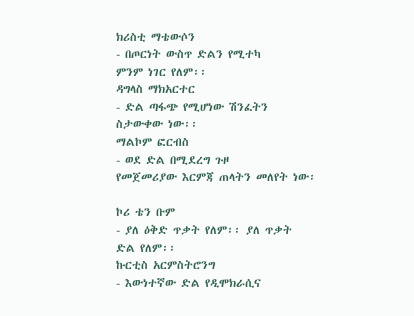ክሪስቲ ማቴውሶን
- በጦርነት ውስጥ ድልን የሚተካ
ምንም ነገር የለም፡፡
ዳግላስ ማክአርተር
- ድል ጣፋጭ የሚሆነው ሽንፈትን
ስታውቀው ነው፡፡
ማልኮም ፎርብስ
- ወደ ድል በሚደረግ ጉዞ
የመጀመሪያው እርምጃ ጠላትን መለየት ነው፡

ኮሪ ቴን ቡም
- ያለ ዕቅድ ጥቃት የለም፡፡ ያለ ጥቃት
ድል የለም፡፡
ኩርቲስ አርምስትሮንግ
- እውነተኛው ድል የዲሞክራሲና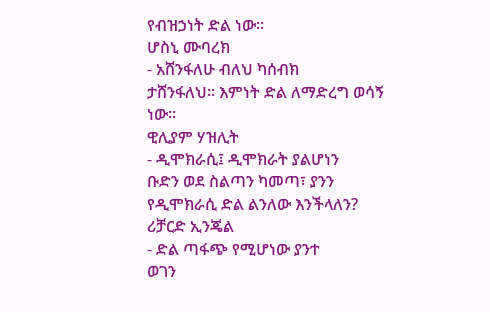የብዝኃነት ድል ነው፡፡
ሆስኒ ሙባረክ
- አሸንፋለሁ ብለህ ካሰብክ
ታሸንፋለህ፡፡ እምነት ድል ለማድረግ ወሳኝ
ነው፡፡
ዊሊያም ሃዝሊት
- ዲሞክራሲ፤ ዲሞክራት ያልሆነን
ቡድን ወደ ስልጣን ካመጣ፣ ያንን
የዲሞክራሲ ድል ልንለው እንችላለን?
ሪቻርድ ኢንጄል
- ድል ጣፋጭ የሚሆነው ያንተ
ወገን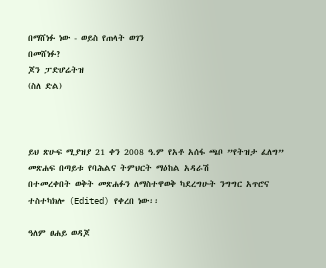በማሸነፉ ነው - ወይስ የጠላት ወገን
በመሸነፉ?
ጆን ፓድሆሬትዝ
(ስለ ድል)



ይህ ጽሁፍ ሚያዝያ 21 ቀን 2008 ዓ.ም የአቶ አሰፋ ጫቦ ”የትዝታ ፈለግ” መጽሐፍ በጣይቱ የባሕልና ትምህርት ማዕከል አዳራሽ
በተመረቀበት ወቅት መጽሐፉን ለማስተዋወቅ ካደረግሁት ንግግር አጥሮና ተስተካክሎ (Edited) የቀረበ ነው፡፡

ዓለም ፀሐይ ወዳጆ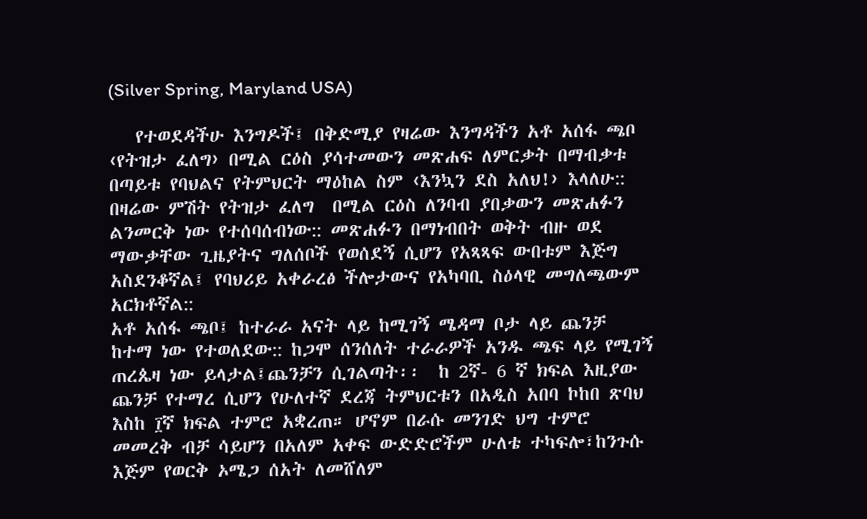(Silver Spring, Maryland USA)

   የተወደዳችሁ እንግዶች፤ በቅድሚያ የዛሬው እንግዳችን አቶ አሰፋ ጫቦ ‹የትዝታ ፈለግ› በሚል ርዕስ ያሳተመውን መጽሐፍ ለምርቃት በማብቃቱ በጣይቱ የባህልና የትምህርት ማዕከል ስም ‹እንኳን ደስ አለህ!› እላለሁ::
በዛሬው ምሽት የትዝታ ፈለግ  በሚል ርዕስ ለንባብ ያበቃውን መጽሐፉን ልንመርቅ ነው የተሰባሰብነው:: መጽሐፉን በማነብበት ወቅት ብዙ ወደ ማውቃቸው ጊዜያትና ግለሰቦች የወሰደኝ ሲሆን የአጻጻፍ ውበቱም እጅግ አስደንቆኛል፤ የባህሪይ አቀራረፅ ችሎታውና የአካባቢ ስዕላዊ መግለጫውም አርክቶኛል::
አቶ አሰፋ ጫቦ፤ ከተራራ አናት ላይ ከሚገኝ ሜዳማ ቦታ ላይ ጨንቻ ከተማ ነው የተወለደው:: ከጋሞ ሰንሰለት ተራራዎች አንዱ ጫፍ ላይ የሚገኝ ጠረጴዛ ነው ይላታል፤ጨንቻን ሲገልጣት፡፡  ከ 2ኛ- 6 ኛ ክፍል እዚያው ጨንቻ የተማረ ሲሆን የሁለተኛ ደረጃ ትምህርቱን በአዲስ አበባ ኮከበ ጽባህ እስከ ፲ኛ ክፍል ተምሮ አቋረጠ። ሆኖም በራሱ መንገድ ህግ ተምሮ መመረቅ ብቻ ሳይሆን በአለም አቀፍ ውድድሮችም ሁለቴ ተካፍሎ፣ከንጉሱ እጅም የወርቅ ኦሜጋ ሰአት ለመሸለም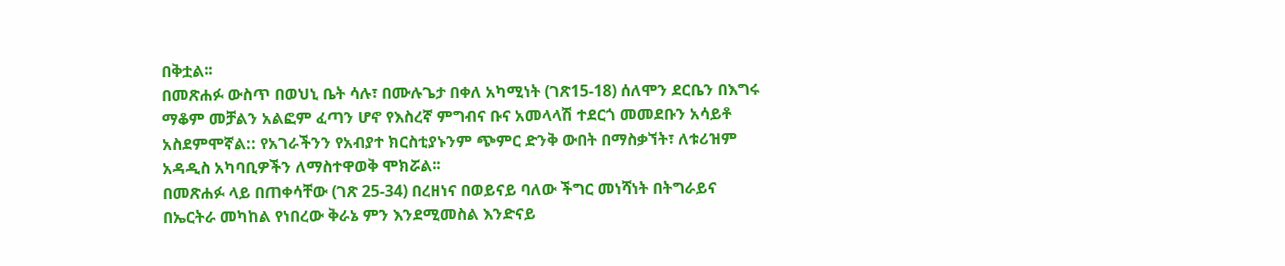በቅቷል፡፡
በመጽሐፉ ውስጥ በወህኒ ቤት ሳሉ፣ በሙሉጌታ በቀለ አካሚነት (ገጽ15-18) ሰለሞን ደርቤን በእግሩ ማቆም መቻልን አልፎም ፈጣን ሆኖ የእስረኛ ምግብና ቡና አመላላሽ ተደርጎ መመደቡን አሳይቶ አስደምሞኛል:: የአገራችንን የአብያተ ክርስቲያኑንም ጭምር ድንቅ ውበት በማስቃኘት፣ ለቱሪዝም አዳዲስ አካባቢዎችን ለማስተዋወቅ ሞክሯል፡፡
በመጽሐፉ ላይ በጠቀሳቸው (ገጽ 25-34) በረዘነና በወይናይ ባለው ችግር መነሻነት በትግራይና በኤርትራ መካከል የነበረው ቅራኔ ምን እንደሚመስል እንድናይ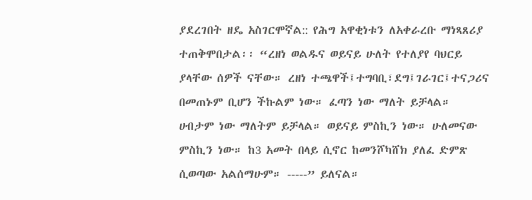ያደረገበት ዘዴ አስገርሞኛል:: የሕግ አዋቂነቱን ለአቀራረቡ ማነጻጸሪያ ተጠቅሞበታል፡፡ “ረዘነ ወልዱና ወይናይ ሁለት የተለያየ ባህርይ ያላቸው ሰዎች ናቸው። ረዘነ ተጫዋች፤ተግባቢ፣ደግ፤ገራገር፤ተናጋሪና በመጠኑም ቢሆን ችኩልም ነው። ፈጣን ነው ማለት ይቻላል። ሀብታም ነው ማለትም ይቻላል። ወይናይ ምስኪን ነው። ሁለመናው ምስኪን ነው። ከ3 አመት በላይ ሲኖር ከመንሾካሸክ ያለፈ ድምጽ ሲወጣው አልሰማሁም። -----” ይለናል።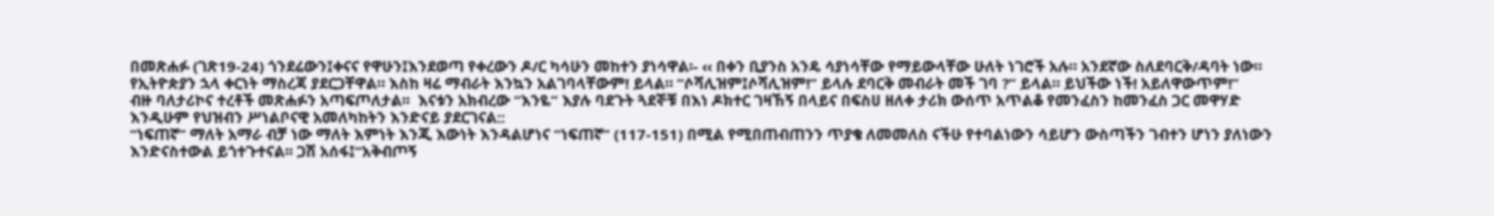በመጽሐፉ (ገጽ19-24) ጎንደሬውን፤ቀናና የዋሁን፤እንደወጣ የቀረውን ዶ/ር ካሳሁን መከተን ያነሳዋል፡- ‹‹ በቀን ቢያንስ አንዴ ሳያነሳቸው የማይውላቸው ሁለት ነገሮች አሉ። አንደኛው ስለደባርቅ/ዳባት ነው። የኢትዮጵያን ኋላ ቀርነት ማስረጃ ያደርጋቸዋል። እስከ ዛሬ ማብራት እንኳን አልገባላቸውም! ይላል። “ሶሻሊዝም፤ሶሻሊዝም!” ይላሉ ደባርቅ መብራት መች ገባ ?” ይላል። ይህችው ነች! አይለዋውጥም!”
ብዙ ባለታሪኮና ተረቶች መጽሐፉን አጣፍጦለታል፡፡  እናቱን አክብረው “እንዬ” እያሉ ባደጉት ጓደኞቹ በእነ ዶክተር ገዛኸኝ በላይና በፍስሀ ዘለቀ ታሪክ ውሰጥ አጥልቆ የመንፈስን ከመንፈስ ጋር መዋሃድ እንዲሁም የህዝብን ሥነልቦናዊ አመለካከትን እንድናይ ያደርገናል::
“ነፍጠኛ” ማለት አማራ ብቻ ነው ማለት እምነት እንጂ እውነት እንዳልሆነና “ነፍጠኛ” (117-151) በሚል የሚበጠብጠንን ጥያቄ ለመመለስ ናችሁ የተባልነውን ሳይሆን ውስጣችን ገብተን ሆነን ያለነውን እንድናስተውል ይጎተጉተናል፡፡ ጋሽ አሰፋ፤“አቅብጦኝ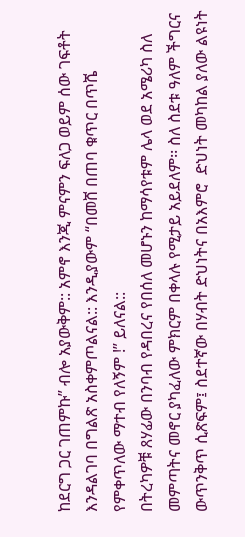ከደርግ ጋር ገጠምኩ” ብሎ አያውቅም:: አምኖ እንጂ ምናምን ፍለጋ ወይም ሰው ገፍቶት እንዳልገባ በግልጽ አስቀምጦልናል:: እንዲያውም “በመሸ በጠባ ቁጥር በጥሼ የምቀጥለው ማተብ የለኝም !” ይለናል::
በትረካዎቹ ጸሃፊው በንባብ የዳበረና የበሰለ መሆኑን ከማሳየቱም ሌላ ወደ አሜሪካ ስለ መምጣትና መኖር ያካፈለው ምክርም በቀላሉ የሚታይ አይደለም፡፡ ስለ ስደቱ ዓለም ችግርና ውጥንቅጥ ሲጽፍም፤ ስደተኛው በሃብት ድህነትና በአእምሮ  ድህነት መካከል ያለው ልዩነት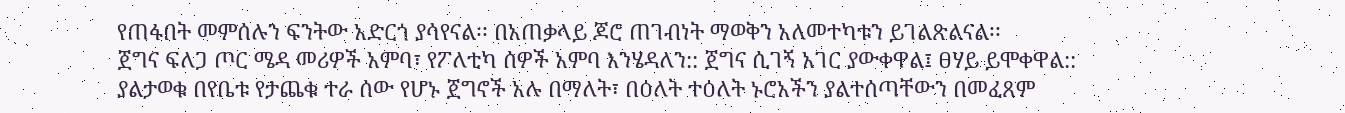የጠፋበት መምሰሉን ፍንትው አድርጎ ያሳየናል፡፡ በአጠቃላይ ጆሮ ጠገብነት ማወቅን አለመተካቱን ይገልጽልናል፡፡
ጀግና ፍለጋ ጦር ሜዳ መሪዎች አምባ፣ የፖለቲካ ሰዎች አምባ እንሄዳለን:: ጀግና ሲገኝ አገር ያውቀዋል፤ ፀሃይ ይሞቀዋል:: ያልታወቁ በየቤቱ የታጨቁ ተራ ሰው የሆኑ ጀግኖች አሉ በማለት፣ በዕለት ተዕለት ኑሮአችን ያልተሰጣቸውን በመፈጸም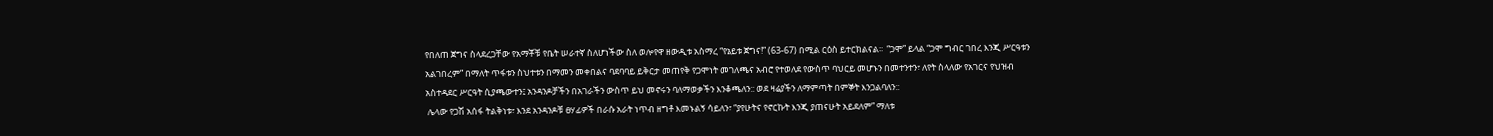የበለጠ ጀግና ስላደረጋቸው የአማቾቹ የቤት ሠራተኛ ስለሆነችው ስለ ወሎየዋ ዘውዲቱ አስማረ “የኔይቱ ጀግና!” (63-67) በሚል ርዕስ ይተርክልናል፡፡  “ጋሞ” ይላል “ጋሞ ግብር ገበረ እንጂ ሥርዓቱን አልገበረም” በማለት ጥፋቱን ስህተቱን በማመን መቀበልና ባደባባይ ይቅርታ መጠየቅ የጋሞነት መገለጫና አብሮ የተወለደ የውስጥ ባህርይ መሆኑን በመተንተን፣ ለየት ስላለው የአገርና የህዝብ አስተዳደር ሥርዓት ሲያጫውተን፤ አንዳንዶቻችን በአገራችን ውስጥ ይህ መኖሩን ባለማወቃችን እንቆጫለን:: ወደ ዛሬያችን ለማምጣት በምኞት እንጋልባለን::
 ሌላው የጋሽ አሰፋ ትልቅነቱ፣ እንደ አንዳንዶቹ ፀሃፊዎች በራሱ አራት ነጥብ ዘግቶ እመኑልኝ ሳይለን፣ “ያየሁትና የኖርኩት እንጂ ያጠናሁት አይደለም” ማለቱ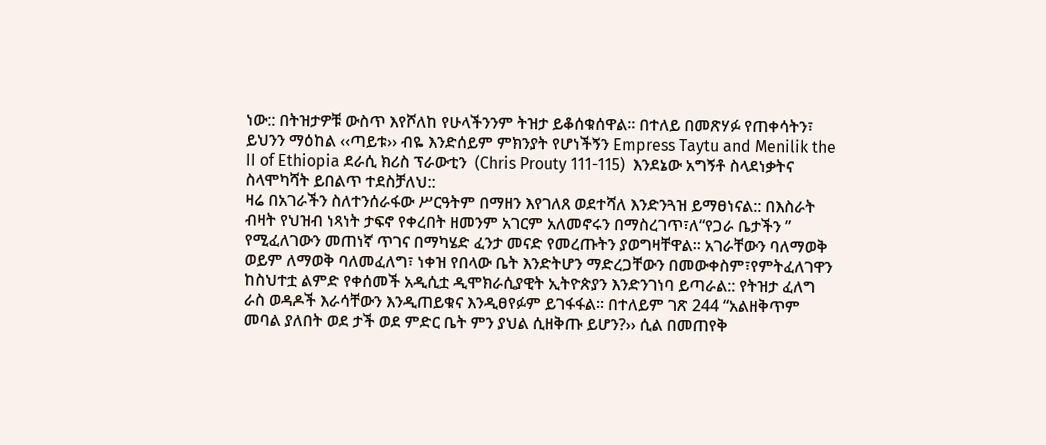ነው:: በትዝታዎቹ ውስጥ እየሾለከ የሁላችንንም ትዝታ ይቆሰቁሰዋል፡፡ በተለይ በመጽሃፉ የጠቀሳትን፣ ይህንን ማዕከል ‹‹ጣይቱ›› ብዬ እንድሰይም ምክንያት የሆነችኝን Empress Taytu and Menilik the II of Ethiopia ደራሲ ክሪስ ፕራውቲን  (Chris Prouty 111-115)  እንደኔው አግኝቶ ስላደነቃትና ስላሞካሻት ይበልጥ ተደስቻለህ::
ዛሬ በአገራችን ስለተንሰራፋው ሥርዓትም በማዘን እየገለጸ ወደተሻለ እንድንጓዝ ይማፀነናል:: በእስራት ብዛት የህዝብ ነጻነት ታፍኖ የቀረበት ዘመንም አገርም አለመኖሩን በማስረገጥ፣ለ“የጋራ ቤታችን ” የሚፈለገውን መጠነኛ ጥገና በማካሄድ ፈንታ መናድ የመረጡትን ያወግዛቸዋል፡፡ አገራቸውን ባለማወቅ ወይም ለማወቅ ባለመፈለግ፣ ነቀዝ የበላው ቤት እንድትሆን ማድረጋቸውን በመውቀስም፣የምትፈለገዋን  ከስህተቷ ልምድ የቀሰመች አዲሲቷ ዲሞክራሲያዊት ኢትዮጵያን እንድንገነባ ይጣራል:: የትዝታ ፈለግ ራስ ወዳዶች እራሳቸውን እንዲጠይቁና እንዲፀየፉም ይገፋፋል፡፡ በተለይም ገጽ 244 “አልዘቅጥም መባል ያለበት ወደ ታች ወደ ምድር ቤት ምን ያህል ሲዘቅጡ ይሆን?›› ሲል በመጠየቅ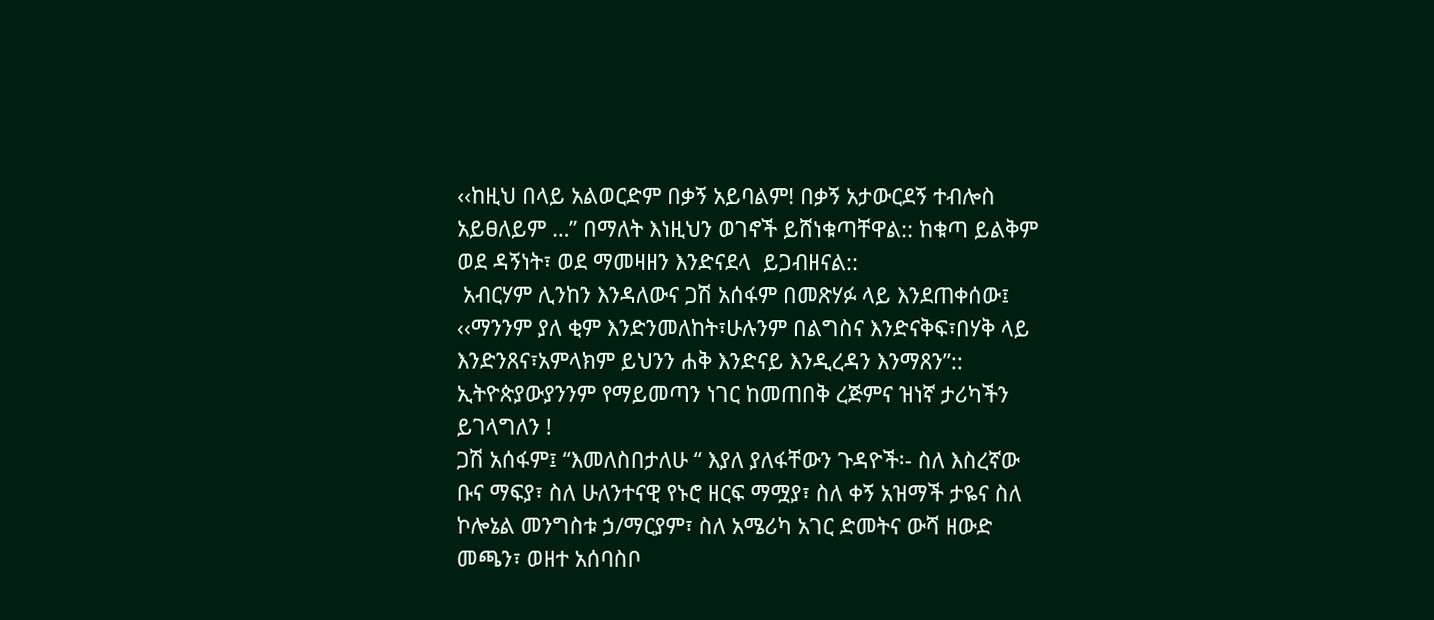‹‹ከዚህ በላይ አልወርድም በቃኝ አይባልም! በቃኝ አታውርደኝ ተብሎስ አይፀለይም …” በማለት እነዚህን ወገኖች ይሸነቁጣቸዋል:: ከቁጣ ይልቅም ወደ ዳኝነት፣ ወደ ማመዛዘን እንድናደላ  ይጋብዘናል::
 አብርሃም ሊንከን እንዳለውና ጋሽ አሰፋም በመጽሃፉ ላይ እንደጠቀሰው፤ ‹‹ማንንም ያለ ቂም እንድንመለከት፣ሁሉንም በልግስና እንድናቅፍ፣በሃቅ ላይ እንድንጸና፣አምላክም ይህንን ሐቅ እንድናይ እንዲረዳን እንማጸን”:: ኢትዮጵያውያንንም የማይመጣን ነገር ከመጠበቅ ረጅምና ዝነኛ ታሪካችን ይገላግለን !
ጋሽ አሰፋም፤ “እመለስበታለሁ “ እያለ ያለፋቸውን ጉዳዮች፡- ስለ እስረኛው ቡና ማፍያ፣ ስለ ሁለንተናዊ የኑሮ ዘርፍ ማሟያ፣ ስለ ቀኝ አዝማች ታዬና ስለ ኮሎኔል መንግስቱ ኃ/ማርያም፣ ስለ አሜሪካ አገር ድመትና ውሻ ዘውድ መጫን፣ ወዘተ አሰባስቦ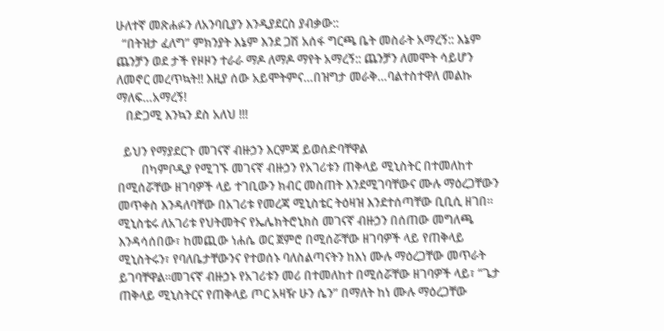ሁለተኛ መጽሐፉን ለአንባቢያን እንዲያደርስ ያብቃው::
  “በትዝታ ፈለግ” ምክንያት እኔም እንደ ጋሽ አሰፋ ግርጫ ቤት መስራት አማረኝ:: እኔም ጨንቻን ወደ ታች የዞዞን ተራራ ማዶ ለማዶ ማየት አማረኝ:: ጨንቻን ለመሞት ሳይሆን ለመኖር መረጥኳት!! እዚያ ሰው አይሞትምና…በዝግታ መራቅ…ባልተስተዋለ መልኩ ማለፍ…አማረኝ!
   በድጋሚ እንኳን ደስ አለህ !!!

  ይህን የማያደርጉ መገናኛ ብዙኃን እርምጃ ይወሰድባቸዋል
        በካምቦዲያ የሚገኙ መገናኛ ብዙኃን የአገሪቱን ጠቅላይ ሚኒስትር በተመለከተ በሚሰሯቸው ዘገባዎች ላይ ተገቢውን ክብር መስጠት እንደሚገባቸውና ሙሉ ማዕረጋቸውን መጥቀስ እንዳለባቸው በአገሪቱ የመረጃ ሚኒስቴር ትዕዛዝ እንደተሰጣቸው ቢቢሲ ዘገበ፡፡ሚኒስቴሩ ለአገሪቱ የህትመትና የኤሌክትሮኒክስ መገናኛ ብዙኃን በሰጠው መግለጫ እንዳሳሰበው፣ ከመጪው ነሐሴ ወር ጀምሮ በሚሰሯቸው ዘገባዎች ላይ የጠቅላይ ሚኒስትሩን፣ የባለቤታቸውንና የተወሰኑ ባለስልጣናትን ከእነ ሙሉ ማዕረጋቸው መጥራት ይገባቸዋል፡፡መገናኛ ብዙኃኑ የአገሪቱን መሪ በተመለከተ በሚሰሯቸው ዘገባዎች ላይ፣ “ጌታ ጠቅላይ ሚኒስትርና የጠቅላይ ጦር አዛዥ ሁን ሴን” በማለት ከነ ሙሉ ማዕረጋቸው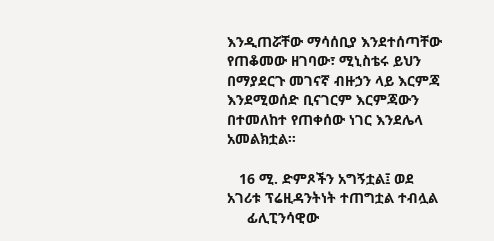እንዲጠሯቸው ማሳሰቢያ እንደተሰጣቸው የጠቆመው ዘገባው፣ ሚኒስቴሩ ይህን በማያደርጉ መገናኛ ብዙኃን ላይ እርምጃ እንደሚወሰድ ቢናገርም እርምጃውን በተመለከተ የጠቀሰው ነገር እንደሌላ አመልክቷል፡፡

   16 ሚ. ድምጾችን አግኝቷል፤ ወደ አገሪቱ ፕሬዚዳንትነት ተጠግቷል ተብሏል
     ፊሊፒንሳዊው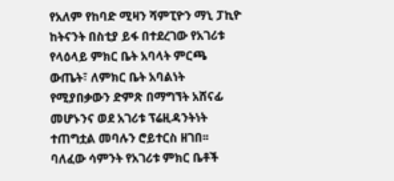የአለም የከባድ ሚዛን ሻምፒዮን ማኒ ፓኪዮ ከትናንት በስቲያ ይፋ በተደረገው የአገሪቱ የላዕላይ ምክር ቤት አባላት ምርጫ ውጤት፣ ለምክር ቤት አባልነት የሚያበቃውን ድምጽ በማግኘት አሸናፊ መሆኑንና ወደ አገሪቱ ፕሬዚዳንትነት ተጠግቷል መባሉን ሮይተርስ ዘገበ፡፡ ባለፈው ሳምንት የአገሪቱ ምክር ቤቶች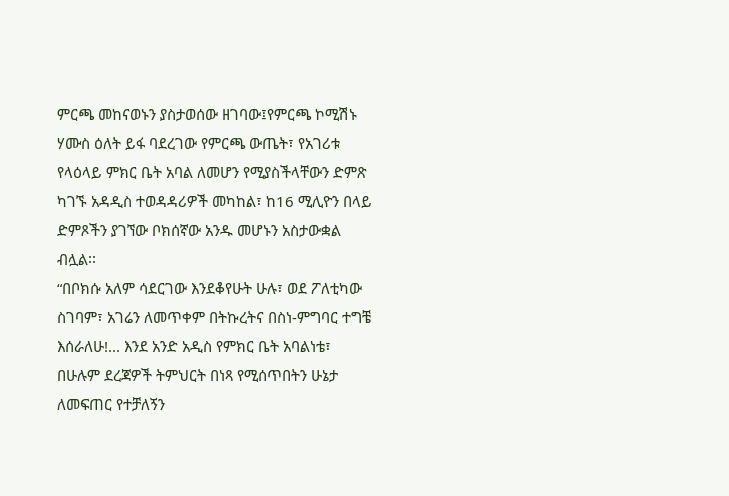ምርጫ መከናወኑን ያስታወሰው ዘገባው፤የምርጫ ኮሚሽኑ ሃሙስ ዕለት ይፋ ባደረገው የምርጫ ውጤት፣ የአገሪቱ የላዕላይ ምክር ቤት አባል ለመሆን የሚያስችላቸውን ድምጽ ካገኙ አዳዲስ ተወዳዳሪዎች መካከል፣ ከ16 ሚሊዮን በላይ ድምጾችን ያገኘው ቦክሰኛው አንዱ መሆኑን አስታውቋል ብሏል፡፡
“በቦክሱ አለም ሳደርገው እንደቆየሁት ሁሉ፣ ወደ ፖለቲካው ስገባም፣ አገሬን ለመጥቀም በትኩረትና በስነ-ምግባር ተግቼ እሰራለሁ!... እንደ አንድ አዲስ የምክር ቤት አባልነቴ፣ በሁሉም ደረጃዎች ትምህርት በነጻ የሚሰጥበትን ሁኔታ ለመፍጠር የተቻለኝን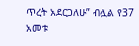ጥረት አደርጋለሁ” ብሏል የ37 አመቱ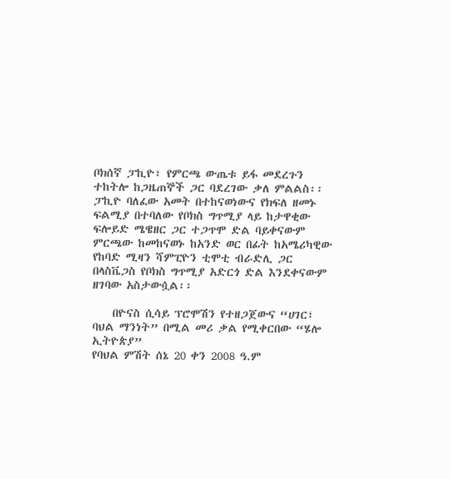ቦክሰኛ ፓኪዮ፣ የምርጫ ውጤቱ ይፋ መደረጉን ተከትሎ ከጋዜጠኞች ጋር ባደረገው ቃለ ምልልስ፡፡
ፓኪዮ ባለፈው አመት በተከናወነውና የክፍለ ዘመኑ ፍልሚያ በተባለው የቦክስ ግጥሚያ ላይ ከታዋቂው ፍሎይድ ሜዌዘር ጋር ተጋጥሞ ድል ባይቀናውም ምርጫው ከመከናወኑ ከአንድ ወር በፊት ከአሜሪካዊው የከባድ ሚዛን ሻምፒዮን ቲሞቲ ብራድሊ ጋር በላስቬጋስ የቦክስ ግጥሚያ አድርጎ ድል እንደቀናውም ዘገባው አስታውሷል፡፡

    በዮናስ ሲሳይ ፕሮሞሽን የተዘጋጀውና “ሀገር፣ ባህል ማንነት” በሚል መሪ ቃል የሚቀርበው “ሄሎ ኢትዮጵያ”
የባህል ምሽት ሰኔ 20 ቀን 2008 ዓ.ም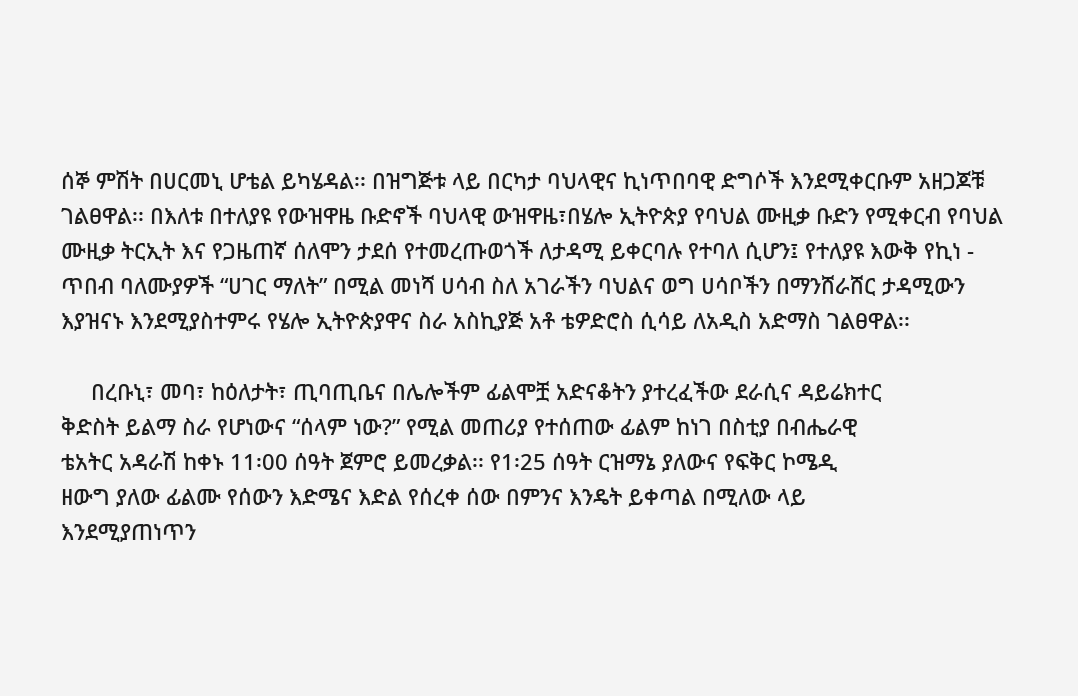ሰኞ ምሽት በሀርመኒ ሆቴል ይካሄዳል፡፡ በዝግጅቱ ላይ በርካታ ባህላዊና ኪነጥበባዊ ድግሶች እንደሚቀርቡም አዘጋጆቹ ገልፀዋል፡፡ በእለቱ በተለያዩ የውዝዋዜ ቡድኖች ባህላዊ ውዝዋዜ፣በሄሎ ኢትዮጵያ የባህል ሙዚቃ ቡድን የሚቀርብ የባህል ሙዚቃ ትርኢት እና የጋዜጠኛ ሰለሞን ታደሰ የተመረጡወጎች ለታዳሚ ይቀርባሉ የተባለ ሲሆን፤ የተለያዩ እውቅ የኪነ - ጥበብ ባለሙያዎች “ሀገር ማለት” በሚል መነሻ ሀሳብ ስለ አገራችን ባህልና ወግ ሀሳቦችን በማንሸራሸር ታዳሚውን እያዝናኑ እንደሚያስተምሩ የሄሎ ኢትዮጵያዋና ስራ አስኪያጅ አቶ ቴዎድሮስ ሲሳይ ለአዲስ አድማስ ገልፀዋል፡፡

     በረቡኒ፣ መባ፣ ከዕለታት፣ ጢባጢቤና በሌሎችም ፊልሞቿ አድናቆትን ያተረፈችው ደራሲና ዳይሬክተር
ቅድስት ይልማ ስራ የሆነውና “ሰላም ነው?” የሚል መጠሪያ የተሰጠው ፊልም ከነገ በስቲያ በብሔራዊ
ቴአትር አዳራሽ ከቀኑ 11፡00 ሰዓት ጀምሮ ይመረቃል፡፡ የ1፡25 ሰዓት ርዝማኔ ያለውና የፍቅር ኮሜዲ
ዘውግ ያለው ፊልሙ የሰውን እድሜና እድል የሰረቀ ሰው በምንና እንዴት ይቀጣል በሚለው ላይ
እንደሚያጠነጥን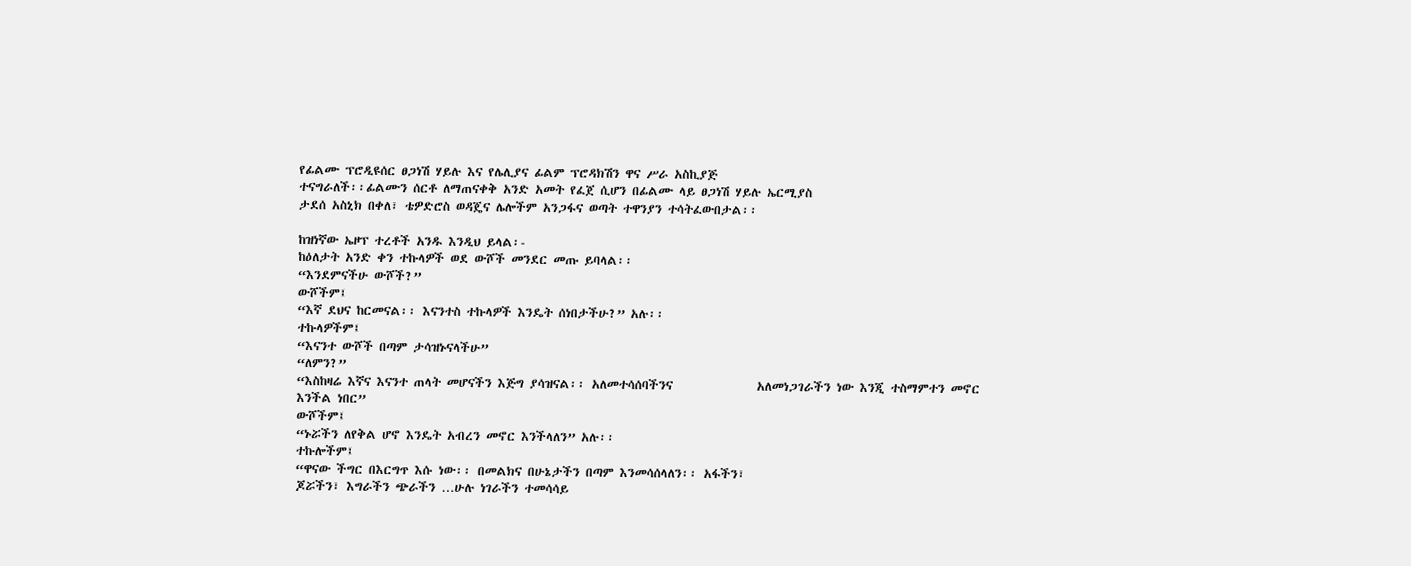የፊልሙ ፕሮዲዩሰር ፀጋነሽ ሃይሉ እና የሌሊያና ፊልም ፕሮዳክሽን ዋና ሥራ አስኪያጅ
ተናግራለች፡፡ፊልሙን ሰርቶ ለማጠናቀቅ አንድ አመት የፈጀ ሲሆን በፊልሙ ላይ ፀጋነሽ ሃይሉ ኤርሚያስ
ታደሰ አስኒክ በቀለ፣ ቴዎድሮስ ወዳጄና ሌሎችም አንጋፋና ወጣት ተዋንያን ተሳትፈውበታል፡፡

ከዝነኛው ኤዞፕ ተረቶች አንዱ እንዲህ ይላል፡-
ከዕለታት አንድ ቀን ተኩላዎች ወደ ውሾች መንደር መጡ ይባላል፡፡
“እንደምናችሁ ውሾች?”
ውሾችም፤
“እኛ ደህና ከርመናል፡፡ እናንተስ ተኩላዎች እንዴት ሰነበታችሁ?” አሉ፡፡
ተኩላዎችም፤
“እናንተ ውሾች በጣም ታሳዝኑናላችሁ”
“ለምን?”
“እስከዛሬ እኛና እናንተ ጠላት መሆናችን እጅግ ያሳዝናል፡፡ አለመተሳሰባችንና              አለመነጋገራችን ነው እንጂ ተስማምተን መኖር እንችል ነበር”
ውሾችም፤
“ኑሯችን ለየቅል ሆኖ እንዴት አብረን መኖር እንችላለን” አሉ፡፡
ተኩሎችም፤
“ዋናው ችግር በእርግጥ እሱ ነው፡፡ በመልክና በሁኔታችን በጣም እንመሳሰላለን፡፡ አፋችን፣
ጆሯችን፣ እግራችን ጭራችን …ሁሉ ነገራችን ተመሳሳይ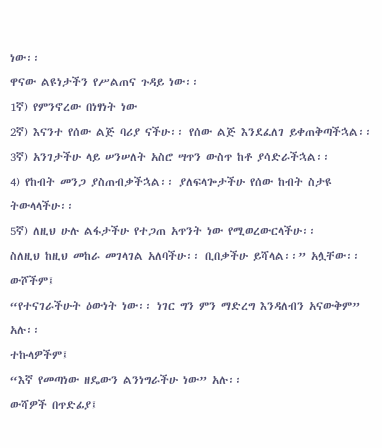ነው፡፡
ዋናው ልዩነታችን የሥልጠና ጉዳይ ነው፡፡
1ኛ) የምንኖረው በነፃነት ነው
2ኛ) እናንተ የሰው ልጅ ባሪያ ናችሁ፡፡ የሰው ልጅ እንደፈለገ ይቀጠቅጣችኋል፡፡
3ኛ) አንገታችሁ ላይ ሠንሠለት አስሮ ሣጥን ውስጥ ከቶ ያሳድራችኋል፡፡
4) የከብት መንጋ ያስጠብቃችኋል፡፡ ያለፍላጐታችሁ የሰው ከብት ስታዩ ትውላላችሁ፡፡
5ኛ) ለዚህ ሁሉ ልፋታችሁ የተጋጠ አጥንት ነው የሚወረውርላችሁ፡፡
ስለዚህ ከዚህ መከራ መገላገል አለባችሁ፡፡ ቢበቃችሁ ይሻላል፡፡” አሏቸው፡፡
ውሾችም፤
“የተናገራችሁት ዕውነት ነው፡፡ ነገር ግን ምን ማድረግ እንዳለብን አናውቅም” አሉ፡፡
ተኩላዎችም፤
“እኛ የመጣነው ዘዴውን ልንነግራችሁ ነው” አሉ፡፡
ውሻዎች በጥድፊያ፤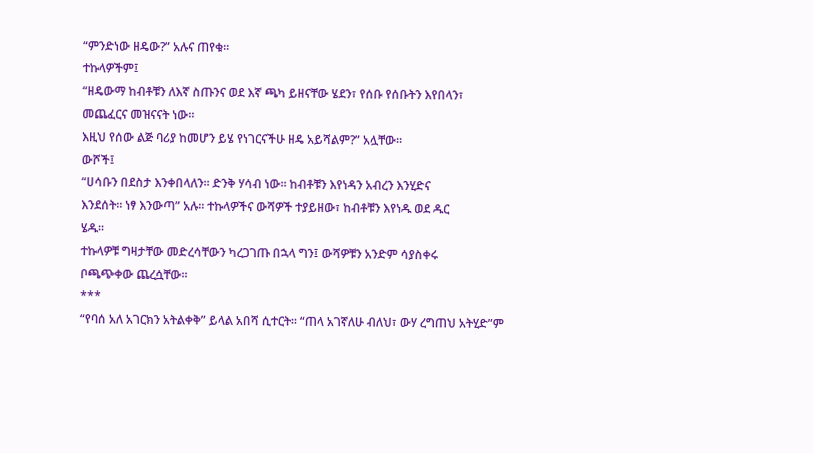“ምንድነው ዘዴው?” አሉና ጠየቁ፡፡
ተኩላዎችም፤
“ዘዴውማ ከብቶቹን ለእኛ ስጡንና ወደ እኛ ጫካ ይዘናቸው ሄደን፣ የሰቡ የሰቡትን እየበላን፣
መጨፈርና መዝናናት ነው፡፡
እዚህ የሰው ልጅ ባሪያ ከመሆን ይሄ የነገርናችሁ ዘዴ አይሻልም?” አሏቸው፡፡
ውሾች፤
“ሀሳቡን በደስታ እንቀበላለን፡፡ ድንቅ ሃሳብ ነው፡፡ ከብቶቹን እየነዳን አብረን እንሂድና
እንደሰት፡፡ ነፃ እንውጣ” አሉ፡፡ ተኩላዎችና ውሻዎች ተያይዘው፣ ከብቶቹን እየነዱ ወደ ዱር
ሄዱ፡፡
ተኩላዎቹ ግዛታቸው መድረሳቸውን ካረጋገጡ በኋላ ግን፤ ውሻዎቹን አንድም ሳያስቀሩ
ቦጫጭቀው ጨረሷቸው፡፡
***
“የባሰ አለ አገርክን አትልቀቅ” ይላል አበሻ ሲተርት፡፡ “ጠላ አገኛለሁ ብለህ፣ ውሃ ረግጠህ አትሂድ”ም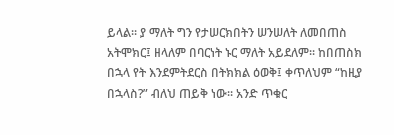ይላል፡፡ ያ ማለት ግን የታሠርክበትን ሠንሠለት ለመበጠስ አትሞክር፤ ዘላለም በባርነት ኑር ማለት አይደለም፡፡ ከበጠስክ በኋላ የት እንደምትደርስ በትክክል ዕወቅ፤ ቀጥለህም “ከዚያ በኋላስ?” ብለህ ጠይቅ ነው፡፡ አንድ ጥቁር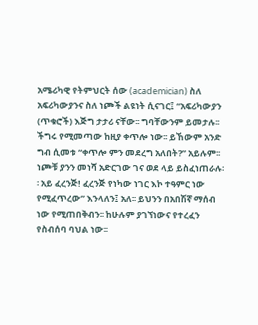አሜሪካዊ የትምህርት ሰው (academician) ስለ አፍሪካውያንና ስለ ነጮች ልዩነት ሲናገር፤ “አፍሪካውያን (ጥቁሮች) እጅግ ታታሪ ናቸው፡፡ ግባቸውንም ይመታሉ፡፡ ችግሩ የሚመጣው ከዚያ ቀጥሎ ነው፡፡ ይኸውም አንድ ግብ ሲመቱ “ቀጥሎ ምን መደረግ አለበት?” አይሉም፡፡ ነጮቹ ያንን መነሻ አድርገው ገና ወደ ላይ ይስፈነጠራሉ፡፡ አይ ፈረንጅ! ፈረንጅ የነካው ነገር እኮ ተዓምር ነው የሚፈጥረው” እንላለን፤ አለ፡፡ ይህንን በአበሽኛ ማሰብ ነው የሚጠበቅብን፡፡ ከሁሉም ያገኘነውና የተረፈን የስብሰባ ባህል ነው፡፡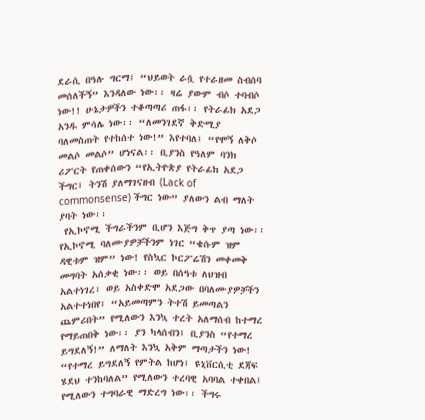ደራሲ በዓሉ ግርማ፤ “ህይወት ራሷ የተራዘመ ስብሰባ መሰለችኝ” እንዳለው ነው፡፡ ዛሬ ያውም ብሶ ተባብሶ ነው!! ሁኔታዎችን ተቆጣጣሪ ጠፋ፡፡ የትራፊክ አደጋ አንዱ ምሳሌ ነው፡፡ “ለመንገደኛ ቅድሚያ ባለመስጠት የተከሰተ ነው!” እየተባለ፤ “የሞኝ ለቅሶ መልሶ መልሶ” ሆነናል፡፡ ቢያንስ የዓለም ባንክ ሪፖርት የጠቀሰውን “የኢትዮጵያ የትራፊክ አደጋ ችግር፤ ትንሽ ያለማገናዘብ (Lack of commonsense) ችግር ነው” ያለውን ልብ ማለት ያባት ነው፡፡
 የኢኮኖሚ ችግራችንም ቢሆን እጅግ ቅጥ ያጣ ነው፡፡ የኢኮኖሚ ባለሙያዎቻችንም ነገር “ቄሱም ዝም ዳዊቱም ዝም” ነው! የስኳር ኮርፖሬሽን መቀመቅ መግባት አሰቃቂ ነው፡፡ ወይ በሰዓቱ ለህዝብ አልተነገረ፣ ወይ አስቀድሞ አደጋው በባለሙያዎቻችን አልተተነበየ፤ “አይመጣምን ትተሽ ይመጣልን ጨምሪበት” የሚለውን እንኳ ተረት አለማሰብ ከተማረ የማይጠበቅ ነው፡፡ ያን ካላሰብን፤ ቢያንስ “የተማረ ይግደለኝ!” ለማለት እንኳ አቅም ማጣታችን ነው! “የተማረ ይግደለኝ የምትል ከሆነ፤ ዩኒቨርሲቲ ደጃፍ ሄደህ ተንከባለል” የሚለውን ተረባዊ አባባል ተቀበል፤ የሚለውን ተግባራዊ ማድረግ ነው፡፡ ችግሩ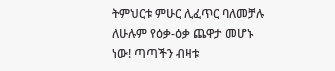ትምህርቱ ምሁር ሊፈጥር ባለመቻሉ ለሁሉም የዕቃ-ዕቃ ጨዋታ መሆኑ ነው! ጣጣችን ብዛቱ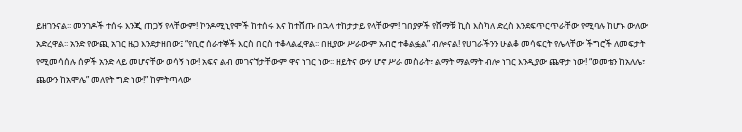ይዘገንናል፡፡ መንገዶች ተሰሩ እንጂ ጠጋኝ የላቸውም! ኮንዶሚኒየሞች ከተሰሩ እና ከተሸጡ በኋላ ተከታታይ የላቸውም! ገበያዎች የሸማቹ ኪስ እስካለ ድረስ እንደፍጥርጥራቸው የሚባሉ ከሆኑ ውለው አድረዋል፡፡ አንድ የውጪ አገር ዜጋ እንደታዘበው፤ “የቢሮ ሰራተኞች እርስ በርስ ተቆላልፈዋል፡፡ በዚያው ሥራውም አብሮ ተቆልፏል” ብሎናል! የሀገራችንን ሁልቆ መሳፍርት የሌላቸው ችግሮች ለመፍታት የሚመሳሰሉ ሰዎች አንድ ላይ መሆናቸው ወሳኝ ነው! አፍና ልብ መገናኘታቸውም ዋና ነገር ነው፡፡ ዘይትና ውሃ ሆኖ ሥራ መስራት፣ ልማት ማልማት ብሎ ነገር እንዲያው ጨዋታ ነው! “ወመቴን ከአለሌ፣ ጨውን ከአሞሌ” መለየት ግድ ነው!” ከምትጣላው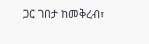ጋር ገበታ ከመቅረብ፣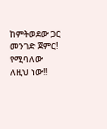ከምትወደው ጋር መንገድ ጀምር! የሚባለው ለዚህ ነው!!